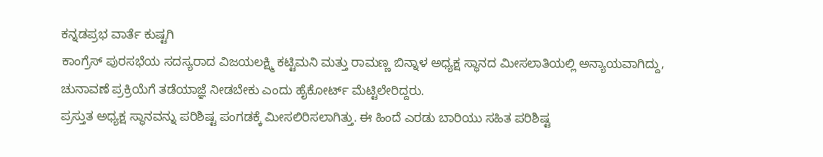ಕನ್ನಡಪ್ರಭ ವಾರ್ತೆ ಕುಷ್ಟಗಿ
ಕಾಂಗ್ರೆಸ್ ಪುರಸಭೆಯ ಸದಸ್ಯರಾದ ವಿಜಯಲಕ್ಷ್ಮಿ ಕಟ್ಟಿಮನಿ ಮತ್ತು ರಾಮಣ್ಣ ಬಿನ್ನಾಳ ಅಧ್ಯಕ್ಷ ಸ್ಥಾನದ ಮೀಸಲಾತಿಯಲ್ಲಿ ಅನ್ಯಾಯವಾಗಿದ್ದು, ಚುನಾವಣೆ ಪ್ರಕ್ರಿಯೆಗೆ ತಡೆಯಾಜ್ಞೆ ನೀಡಬೇಕು ಎಂದು ಹೈಕೋರ್ಟ್ ಮೆಟ್ಟಿಲೇರಿದ್ದರು.
ಪ್ರಸ್ತುತ ಅಧ್ಯಕ್ಷ ಸ್ಥಾನವನ್ನು ಪರಿಶಿಷ್ಟ ಪಂಗಡಕ್ಕೆ ಮೀಸಲಿರಿಸಲಾಗಿತ್ತು. ಈ ಹಿಂದೆ ಎರಡು ಬಾರಿಯು ಸಹಿತ ಪರಿಶಿಷ್ಟ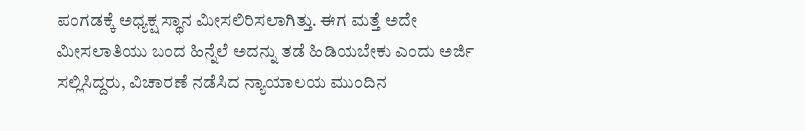ಪಂಗಡಕ್ಕೆ ಅಧ್ಯಕ್ಷ ಸ್ಥಾನ ಮೀಸಲಿರಿಸಲಾಗಿತ್ತು. ಈಗ ಮತ್ತೆ ಅದೇ ಮೀಸಲಾತಿಯು ಬಂದ ಹಿನ್ನೆಲೆ ಅದನ್ನು ತಡೆ ಹಿಡಿಯಬೇಕು ಎಂದು ಅರ್ಜಿ ಸಲ್ಲಿಸಿದ್ದರು, ವಿಚಾರಣೆ ನಡೆಸಿದ ನ್ಯಾಯಾಲಯ ಮುಂದಿನ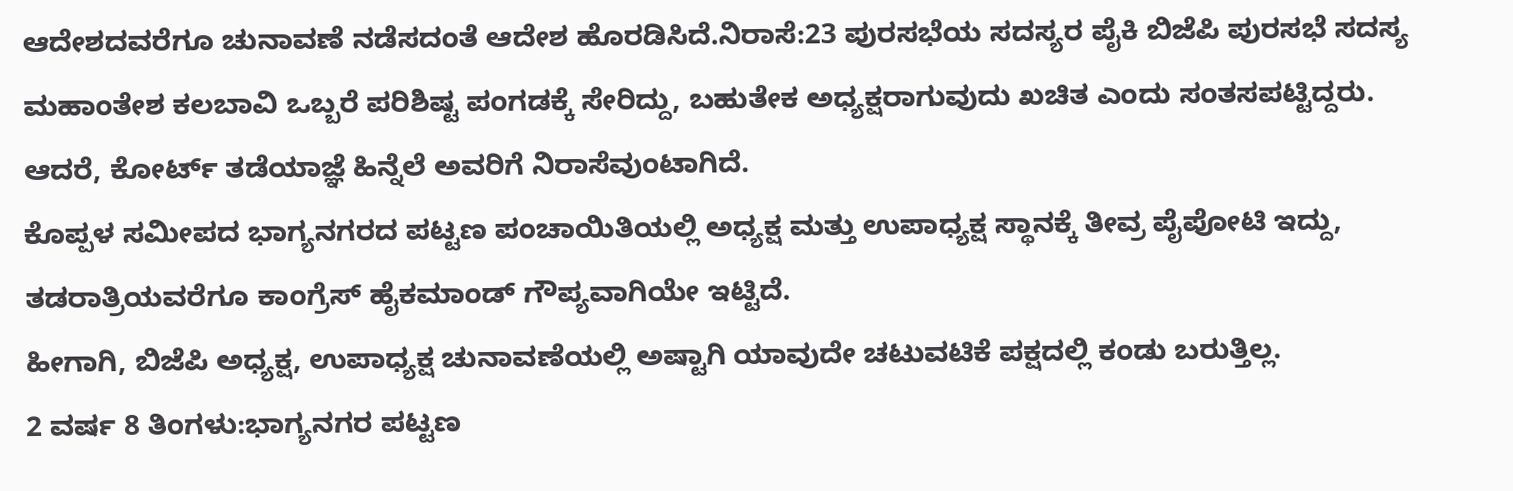ಆದೇಶದವರೆಗೂ ಚುನಾವಣೆ ನಡೆಸದಂತೆ ಆದೇಶ ಹೊರಡಿಸಿದೆ.ನಿರಾಸೆ:23 ಪುರಸಭೆಯ ಸದಸ್ಯರ ಪೈಕಿ ಬಿಜೆಪಿ ಪುರಸಭೆ ಸದಸ್ಯ ಮಹಾಂತೇಶ ಕಲಬಾವಿ ಒಬ್ಬರೆ ಪರಿಶಿಷ್ಟ ಪಂಗಡಕ್ಕೆ ಸೇರಿದ್ದು, ಬಹುತೇಕ ಅಧ್ಯಕ್ಷರಾಗುವುದು ಖಚಿತ ಎಂದು ಸಂತಸಪಟ್ಟಿದ್ದರು. ಆದರೆ, ಕೋರ್ಟ್ ತಡೆಯಾಜ್ಞೆ ಹಿನ್ನೆಲೆ ಅವರಿಗೆ ನಿರಾಸೆವುಂಟಾಗಿದೆ.
ಕೊಪ್ಪಳ ಸಮೀಪದ ಭಾಗ್ಯನಗರದ ಪಟ್ಟಣ ಪಂಚಾಯಿತಿಯಲ್ಲಿ ಅಧ್ಯಕ್ಷ ಮತ್ತು ಉಪಾಧ್ಯಕ್ಷ ಸ್ಥಾನಕ್ಕೆ ತೀವ್ರ ಪೈಪೋಟಿ ಇದ್ದು, ತಡರಾತ್ರಿಯವರೆಗೂ ಕಾಂಗ್ರೆಸ್ ಹೈಕಮಾಂಡ್ ಗೌಪ್ಯವಾಗಿಯೇ ಇಟ್ಟಿದೆ.
ಹೀಗಾಗಿ, ಬಿಜೆಪಿ ಅಧ್ಯಕ್ಷ, ಉಪಾಧ್ಯಕ್ಷ ಚುನಾವಣೆಯಲ್ಲಿ ಅಷ್ಟಾಗಿ ಯಾವುದೇ ಚಟುವಟಿಕೆ ಪಕ್ಷದಲ್ಲಿ ಕಂಡು ಬರುತ್ತಿಲ್ಲ.
2 ವರ್ಷ 8 ತಿಂಗಳು:ಭಾಗ್ಯನಗರ ಪಟ್ಟಣ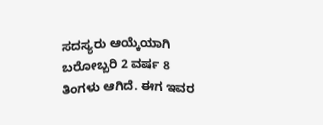ಸದಸ್ಯರು ಆಯ್ಕೆಯಾಗಿ ಬರೋಬ್ಬರಿ 2 ವರ್ಷ 8 ತಿಂಗಳು ಆಗಿದೆ. ಈಗ ಇವರ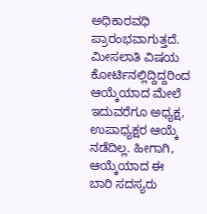ಅಧಿಕಾರವಧಿ ಪ್ರಾರಂಭವಾಗುತ್ತದೆ. ಮೀಸಲಾತಿ ವಿಷಯ ಕೋರ್ಟಿನಲ್ಲಿದ್ದಿದ್ದರಿಂದ ಆಯ್ಕೆಯಾದ ಮೇಲೆ ಇದುವರೆಗೂ ಅಧ್ಯಕ್ಷ, ಉಪಾಧ್ಯಕ್ಷರ ಆಯ್ಕೆ ನಡೆದಿಲ್ಲ. ಹೀಗಾಗಿ, ಆಯ್ಕೆಯಾದ ಈ ಬಾರಿ ಸದಸ್ಯರು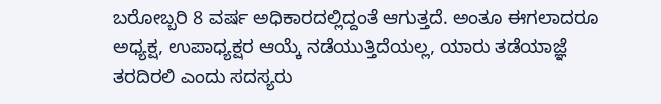ಬರೋಬ್ಬರಿ 8 ವರ್ಷ ಅಧಿಕಾರದಲ್ಲಿದ್ದಂತೆ ಆಗುತ್ತದೆ. ಅಂತೂ ಈಗಲಾದರೂ ಅಧ್ಯಕ್ಷ, ಉಪಾಧ್ಯಕ್ಷರ ಆಯ್ಕೆ ನಡೆಯುತ್ತಿದೆಯಲ್ಲ, ಯಾರು ತಡೆಯಾಜ್ಞೆ ತರದಿರಲಿ ಎಂದು ಸದಸ್ಯರು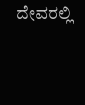ದೇವರಲ್ಲಿ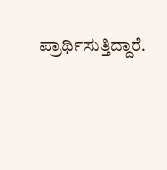ಪ್ರಾರ್ಥಿಸುತ್ತಿದ್ದಾರೆ.